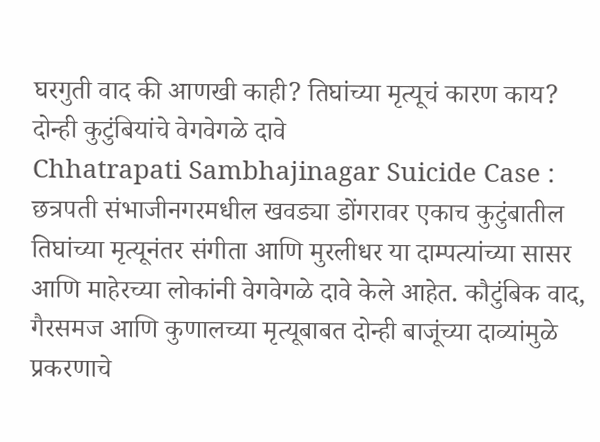घरगुती वाद की आणखी काही? तिघांच्या मृत्यूचं कारण काय? दोन्ही कुटुंबियांचे वेगवेगळे दावे
Chhatrapati Sambhajinagar Suicide Case : छत्रपती संभाजीनगरमधील खवड्या डोंगरावर एकाच कुटुंबातील तिघांच्या मृत्यूनंतर संगीता आणि मुरलीधर या दाम्पत्यांच्या सासर आणि माहेरच्या लोकांनी वेगवेगळे दावे केले आहेत. कौटुंबिक वाद, गैरसमज आणि कुणालच्या मृत्यूबाबत दोन्ही बाजूंच्या दाव्यांमुळे प्रकरणाचे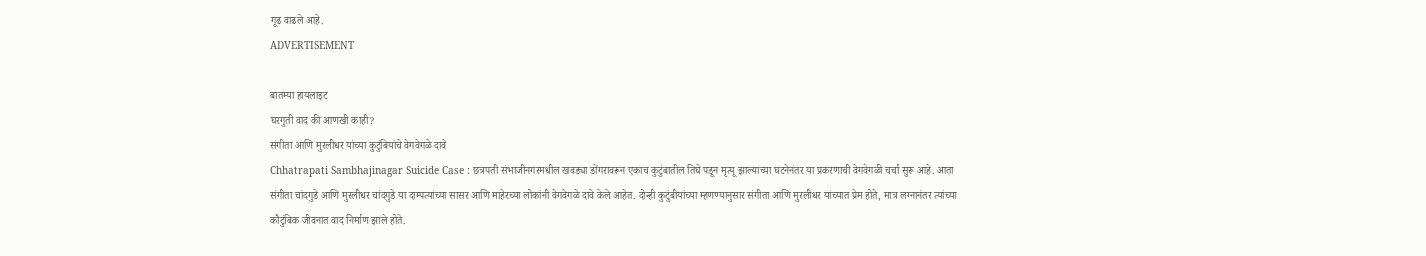गूढ वाढले आहे.
ADVERTISEMENT

बातम्या हायलाइट
घरगुती वाद की आणखी काही?
संगीता आणि मुरलीधर यांच्या कुटुंबियांचे वेगवेगळे दावे
Chhatrapati Sambhajinagar Suicide Case : छत्रपती संभाजीनगरमधील खवड्या डोंगरावरून एकाच कुटुंबातील तिघे पडून मृत्यू झाल्याच्या घटनेनंतर या प्रकरणाची वेगवेगळी चर्चा सुरू आहे. आता संगीता चांदगुडे आणि मुरलीधर चांदगुडे या दाम्पत्यांच्या सासर आणि माहेरच्या लोकांनी वेगवेगळे दावे केले आहेत. दोन्ही कुटुंबीयांच्या म्हणण्यानुसार संगीता आणि मुरलीधर यांच्यात प्रेम होते, मात्र लग्नानंतर त्यांच्या कौटुंबिक जीवनात वाद निर्माण झाले होते.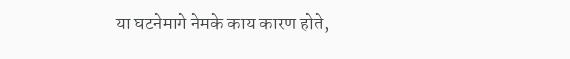या घटनेमागे नेमके काय कारण होते,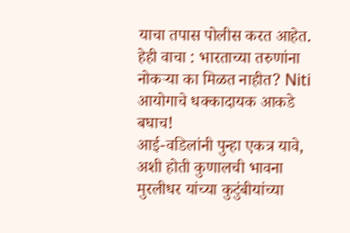याचा तपास पोलीस करत आहेत.
हेही वाचा : भारताच्या तरुणांना नोकऱ्या का मिळत नाहीत? Niti आयोगाचे धक्कादायक आकडे बघाच!
आई-वडिलांनी पुन्हा एकत्र यावे, अशी होती कुणालची भावना
मुरलीधर यांच्या कुटुंबीयांच्या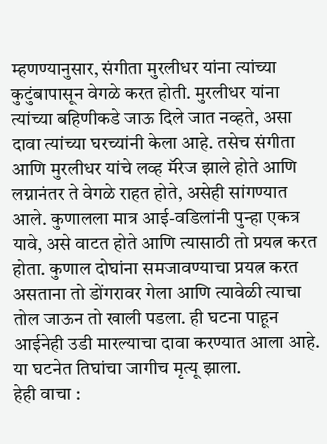म्हणण्यानुसार, संगीता मुरलीधर यांना त्यांच्या कुटुंबापासून वेगळे करत होती. मुरलीधर यांना त्यांच्या बहिणीकडे जाऊ दिले जात नव्हते, असा दावा त्यांच्या घरच्यांनी केला आहे. तसेच संगीता आणि मुरलीधर यांचे लव्ह मॅरेज झाले होते आणि लग्नानंतर ते वेगळे राहत होते, असेही सांगण्यात आले. कुणालला मात्र आई-वडिलांनी पुन्हा एकत्र यावे, असे वाटत होते आणि त्यासाठी तो प्रयत्न करत होता. कुणाल दोघांना समजावण्याचा प्रयत्न करत असताना तो डोंगरावर गेला आणि त्यावेळी त्याचा तोल जाऊन तो खाली पडला. ही घटना पाहून आईनेही उडी मारल्याचा दावा करण्यात आला आहे. या घटनेत तिघांचा जागीच मृत्यू झाला.
हेही वाचा :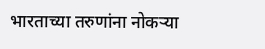भारताच्या तरुणांना नोकऱ्या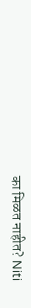का मिळत नाहीत? Niti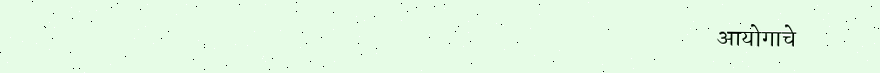आयोगाचे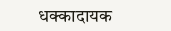धक्कादायक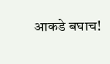आकडे बघाच!